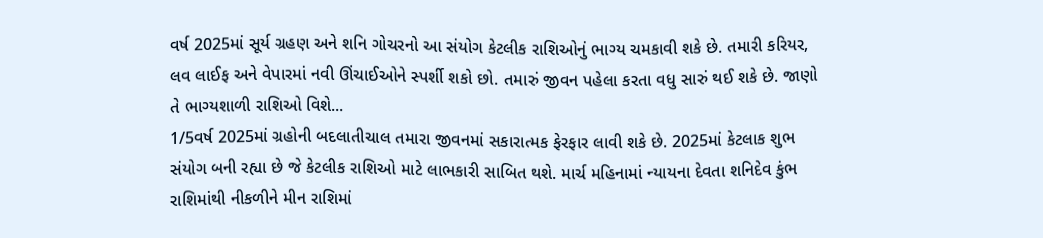વર્ષ 2025માં સૂર્ય ગ્રહણ અને શનિ ગોચરનો આ સંયોગ કેટલીક રાશિઓનું ભાગ્ય ચમકાવી શકે છે. તમારી કરિયર, લવ લાઈફ અને વેપારમાં નવી ઊંચાઈઓને સ્પર્શી શકો છો. તમારું જીવન પહેલા કરતા વધુ સારું થઈ શકે છે. જાણો તે ભાગ્યશાળી રાશિઓ વિશે...
1/5વર્ષ 2025માં ગ્રહોની બદલાતીચાલ તમારા જીવનમાં સકારાત્મક ફેરફાર લાવી શકે છે. 2025માં કેટલાક શુભ સંયોગ બની રહ્યા છે જે કેટલીક રાશિઓ માટે લાભકારી સાબિત થશે. માર્ચ મહિનામાં ન્યાયના દેવતા શનિદેવ કુંભ રાશિમાંથી નીકળીને મીન રાશિમાં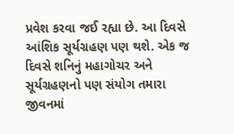પ્રવેશ કરવા જઈ રહ્યા છે. આ દિવસે આંશિક સૂર્યગ્રહણ પણ થશે. એક જ દિવસે શનિનું મહાગોચર અને સૂર્યગ્રહણનો પણ સંયોગ તમારા જીવનમાં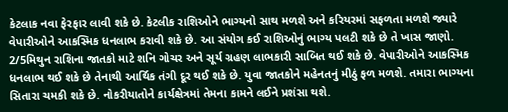કેટલાક નવા ફેરફાર લાવી શકે છે. કેટલીક રાશિઓને ભાગ્યનો સાથ મળશે અને કરિયરમાં સફળતા મળશે જ્યારે વેપારીઓને આકસ્મિક ધનલાભ કરાવી શકે છે. આ સંયોગ કઈ રાશિઓનું ભાગ્ય પલટી શકે છે તે ખાસ જાણો.
2/5મિથુન રાશિના જાતકો માટે શનિ ગોચર અને સૂર્ય ગ્રહણ લાભકારી સાબિત થઈ શકે છે. વેપારીઓને આકસ્મિક ધનલાભ થઈ શકે છે તેનાથી આર્થિક તંગી દૂર થઈ શકે છે. યુવા જાતકોને મહેનતનું મીઠું ફળ મળશે. તમારા ભાગ્યના સિતારા ચમકી શકે છે. નોકરીયાતોને કાર્યક્ષેત્રમાં તેમના કામને લઈને પ્રશંસા થશે.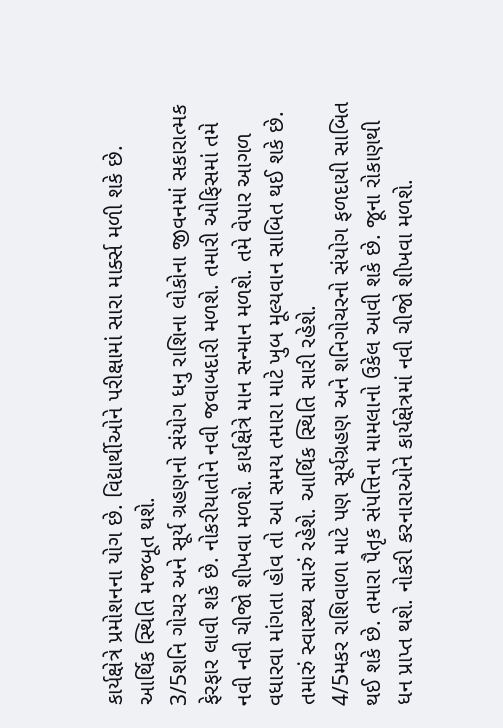કાર્યક્ષેત્રે પ્રમોશનના યોગ છે. વિદ્યાર્થીઓને પરીક્ષામાં સારા માર્ક્સ મળી શકે છે. આર્થિક સ્થિતિ મજબૂત થશે.
3/5શનિ ગોચર અને સૂર્ય ગ્રહણનો સંયોગ ધનુ રાશિના લોકોના જીવનમાં સકારાત્મક ફેરફાર લાવી શકે છે. નોકરીયાતોને નવી જવાબદારી મળશે. તમારી ઓફિસમાં તમે નવી નવી ચીજો શીખવા મળશે. કાર્યક્ષેત્રે માન સન્માન મળશે. તમે વેપાર આગળ વધારવા માંગતા હોવ તો આ સમય તમારા માટે ખુબ મૂલ્યવાન સાબિત થઈ શકે છે. તમારું સ્વાસ્થ્ય સારું રહેશે. આર્થિક સ્થિતિ સારી રહેશે.
4/5મકર રાશિવાળા માટે પણ સૂર્યગ્રહણ અને શનિગોચરનો સંયોગ ફળદાયી સાબિત થઈ શકે છે. તમારા પૈતૃક સંપત્તિના મામલાનો ઉકેલ આવી શકે છે. જૂના રોકાણથી ધન પ્રાપ્ત થશે. નોકરી કરનારાઓને કાર્યક્ષેત્રમાં નવી ચીજો શીખવા મળશે.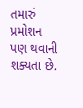તમારું પ્રમોશન પણ થવાની શક્યતા છે.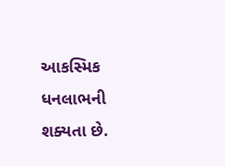આકસ્મિક ધનલાભની શક્યતા છે.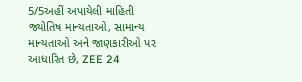5/5અહીં અપાયેલી માહિતી જ્યોતિષ માન્યતાઓ, સામાન્ય માન્યતાઓ અને જાણકારીઓ પર આધારિત છે, ZEE 24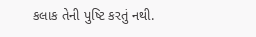કલાક તેની પુષ્ટિ કરતું નથી.